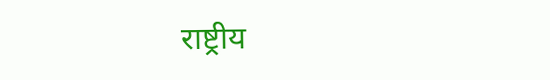राष्ट्रीय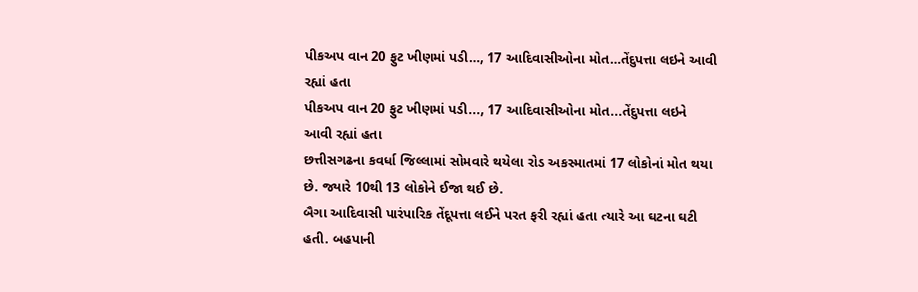પીકઅપ વાન 20 ફુટ ખીણમાં પડી…, 17 આદિવાસીઓના મોત…તેંદુપત્તા લઇને આવી રહ્યાં હતા
પીકઅપ વાન 20 ફુટ ખીણમાં પડી..., 17 આદિવાસીઓના મોત...તેંદુપત્તા લઇને આવી રહ્યાં હતા
છત્તીસગઢના કવર્ધા જિલ્લામાં સોમવારે થયેલા રોડ અકસ્માતમાં 17 લોકોનાં મોત થયા છે. જ્યારે 10થી 13 લોકોને ઈજા થઈ છે.
બૈગા આદિવાસી પારંપારિક તેંદૂપત્તા લઈને પરત ફરી રહ્યાં હતા ત્યારે આ ઘટના ઘટી હતી. બહપાની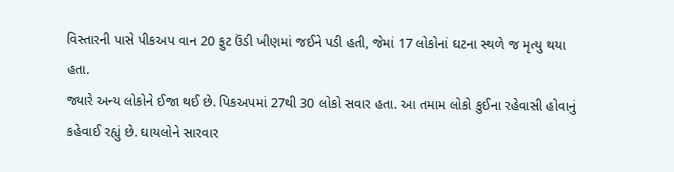વિસ્તારની પાસે પીકઅપ વાન 20 ફુટ ઉંડી ખીણમાં જઈને પડી હતી, જેમાં 17 લોકોનાં ઘટના સ્થળે જ મૃત્યુ થયા હતા.
જ્યારે અન્ય લોકોને ઈજા થઈ છે. પિકઅપમાં 27થી 30 લોકો સવાર હતા. આ તમામ લોકો કુઈના રહેવાસી હોવાનું કહેવાઈ રહ્યું છે. ઘાયલોને સારવાર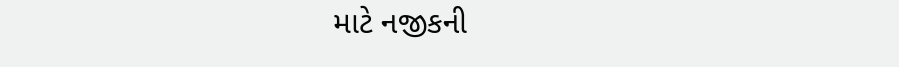માટે નજીકની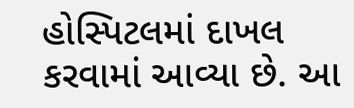હોસ્પિટલમાં દાખલ કરવામાં આવ્યા છે. આ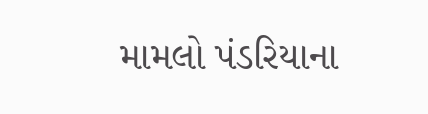મામલો પંડરિયાના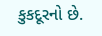કુકદૂરનો છે.